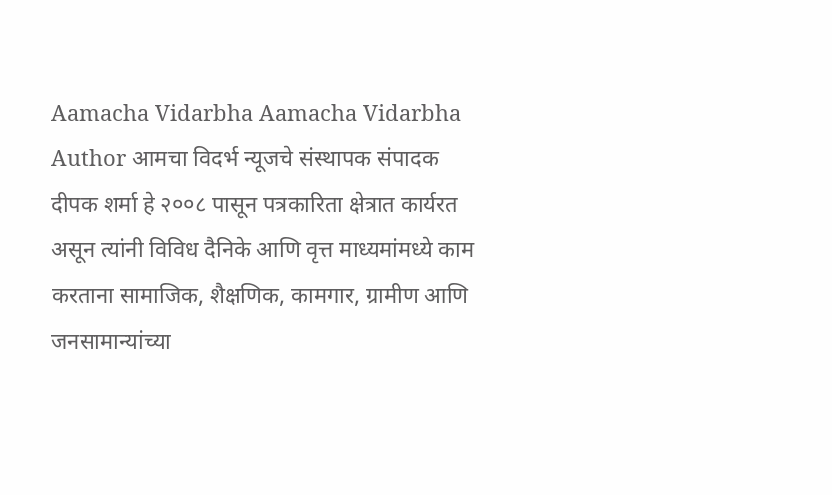Aamacha Vidarbha Aamacha Vidarbha Author आमचा विदर्भ न्यूजचे संस्थापक संपादक दीपक शर्मा हे २००८ पासून पत्रकारिता क्षेत्रात कार्यरत असून त्यांनी विविध दैनिके आणि वृत्त माध्यमांमध्ये काम करताना सामाजिक, शैक्षणिक, कामगार, ग्रामीण आणि जनसामान्यांच्या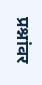प्रश्नांवर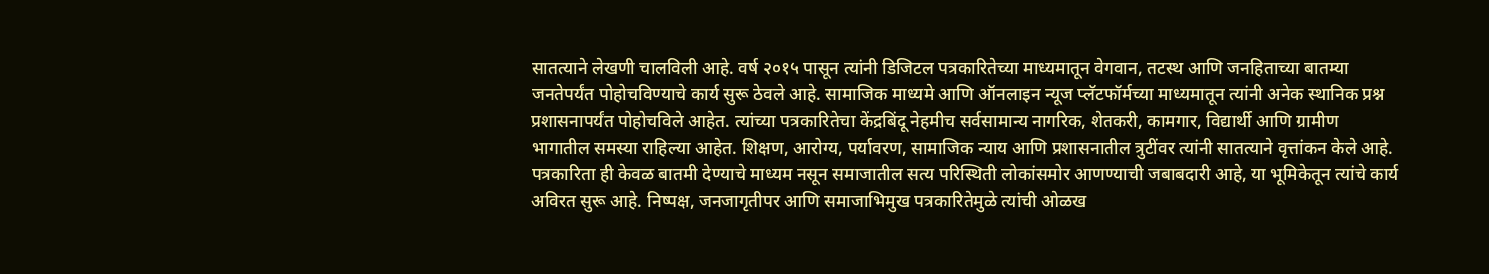सातत्याने लेखणी चालविली आहे. वर्ष २०१५ पासून त्यांनी डिजिटल पत्रकारितेच्या माध्यमातून वेगवान, तटस्थ आणि जनहिताच्या बातम्या जनतेपर्यंत पोहोचविण्याचे कार्य सुरू ठेवले आहे. सामाजिक माध्यमे आणि ऑनलाइन न्यूज प्लॅटफॉर्मच्या माध्यमातून त्यांनी अनेक स्थानिक प्रश्न प्रशासनापर्यंत पोहोचविले आहेत. त्यांच्या पत्रकारितेचा केंद्रबिंदू नेहमीच सर्वसामान्य नागरिक, शेतकरी, कामगार, विद्यार्थी आणि ग्रामीण भागातील समस्या राहिल्या आहेत. शिक्षण, आरोग्य, पर्यावरण, सामाजिक न्याय आणि प्रशासनातील त्रुटींवर त्यांनी सातत्याने वृत्तांकन केले आहे. पत्रकारिता ही केवळ बातमी देण्याचे माध्यम नसून समाजातील सत्य परिस्थिती लोकांसमोर आणण्याची जबाबदारी आहे, या भूमिकेतून त्यांचे कार्य अविरत सुरू आहे. निष्पक्ष, जनजागृतीपर आणि समाजाभिमुख पत्रकारितेमुळे त्यांची ओळख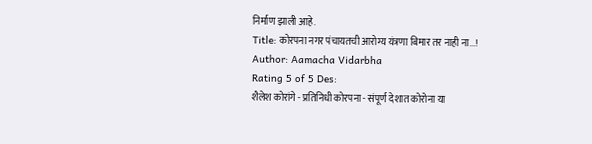निर्माण झाली आहे.
Title: कोरपना नगर पंचायतची आरोग्य यंत्रणा बिमार तर नाही ना...!
Author: Aamacha Vidarbha
Rating 5 of 5 Des:
शैलेश कोरांगे - प्रतिनिधी कोरपना - संपूर्ण देशात कोरोना या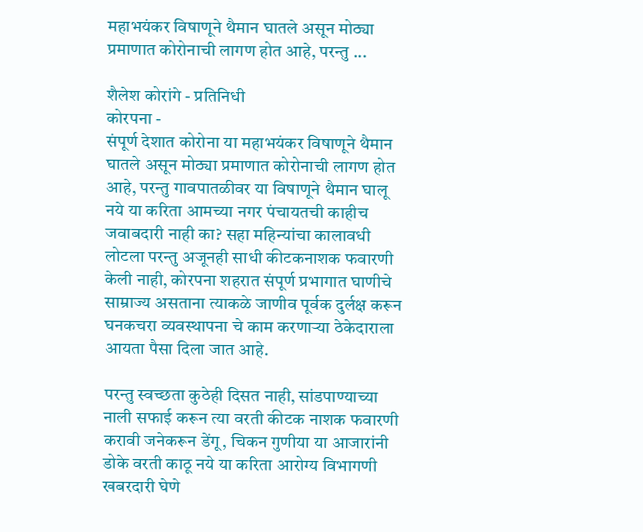महाभयंकर विषाणूने थैमान घातले असून मोठ्या प्रमाणात कोरोनाची लागण होत आहे, परन्तु ...

शैलेश कोरांगे - प्रतिनिधी
कोरपना -
संपूर्ण देशात कोरोना या महाभयंकर विषाणूने थैमान घातले असून मोठ्या प्रमाणात कोरोनाची लागण होत आहे, परन्तु गावपातळीवर या विषाणूने थैमान घालू नये या करिता आमच्या नगर पंचायतची काहीच जवाबदारी नाही का? सहा महिन्यांचा कालावधी लोटला परन्तु अजूनही साधी कीटकनाशक फवारणी केली नाही, कोरपना शहरात संपूर्ण प्रभागात घाणीचे साम्राज्य असताना त्याकळे जाणीव पूर्वक दुर्लक्ष करून घनकचरा व्यवस्थापना चे काम करणाऱ्या ठेकेदाराला आयता पैसा दिला जात आहे.

परन्तु स्वच्छता कुठेही दिसत नाही, सांडपाण्याच्या नाली सफाई करून त्या वरती कीटक नाशक फवारणी करावी जनेकरून डेंगू, चिकन गुणीया या आजारांनी डोके वरती काठू नये या करिता आरोग्य विभागणी खबरदारी घेणे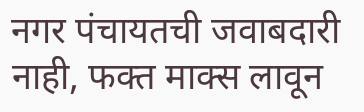नगर पंचायतची जवाबदारी नाही, फक्त माक्स लावून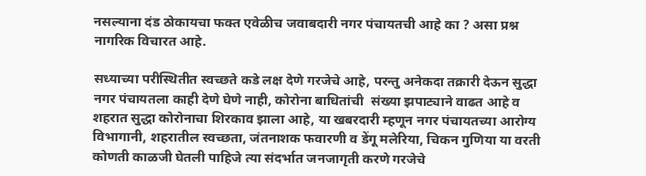नसल्याना दंड ठोकायचा फक्त एवेळीच जवाबदारी नगर पंचायतची आहे का ? असा प्रश्न नागरिक विचारत आहे.

सध्याच्या परीस्थितीत स्वच्छते कडे लक्ष देणे गरजेचे आहे, परन्तु अनेकदा तक्रारी देऊन सुद्धा नगर पंचायतला काही देणे घेणे नाही, कोरोना बाधितांची  संख्या झपाट्याने वाढत आहे व शहरात सुद्धा कोरोनाचा शिरकाव झाला आहे, या खबरदारी म्हणून नगर पंचायतच्या आरोग्य विभागानी, शहरातील स्वच्छता, जंतनाशक फवारणी व डेंगू मलेरिया, चिकन गुणिया या वरती कोणती काळजी घेतली पाहिजे त्या संदर्भात जनजागृती करणे गरजेचे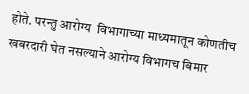होते. परन्तु आरोग्य  विभागाच्या माध्यमातून कोणतीच खबरदारी घेत नसल्याने आरोग्य विभागच बिमार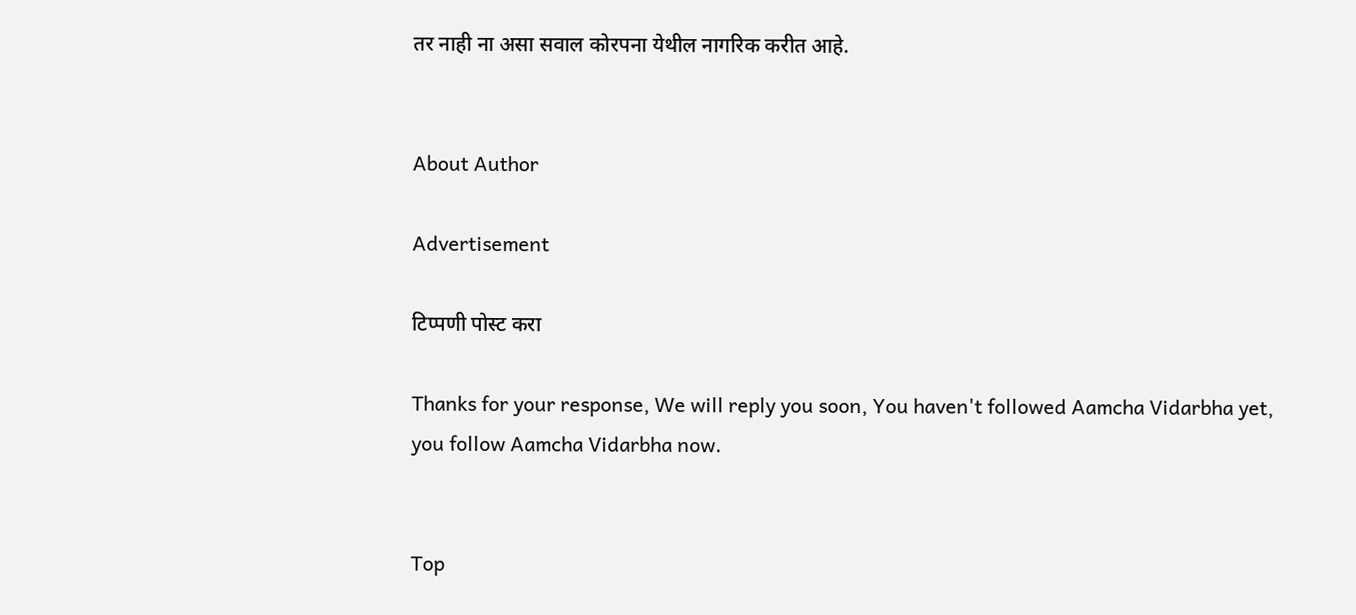तर नाही ना असा सवाल कोरपना येथील नागरिक करीत आहे.


About Author

Advertisement

टिप्पणी पोस्ट करा

Thanks for your response, We will reply you soon, You haven't followed Aamcha Vidarbha yet, you follow Aamcha Vidarbha now.


Top